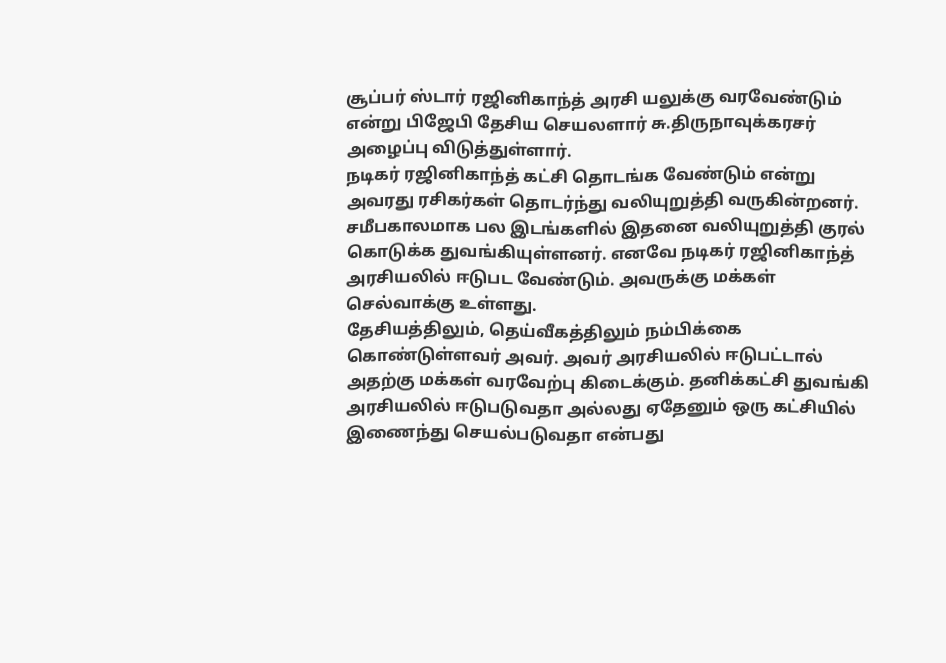சூப்பர் ஸ்டார் ரஜினிகாந்த் அரசி யலுக்கு வரவேண்டும் என்று பிஜேபி தேசிய செயலளார் சு.திருநாவுக்கரசர் அழைப்பு விடுத்துள்ளார்.
நடிகர் ரஜினிகாந்த் கட்சி தொடங்க வேண்டும் என்று அவரது ரசிகர்கள் தொடர்ந்து வலியுறுத்தி வருகின்றனர். சமீபகாலமாக பல இடங்களில் இதனை வலியுறுத்தி குரல் கொடுக்க துவங்கியுள்ளனர். எனவே நடிகர் ரஜினிகாந்த் அரசியலில் ஈடுபட வேண்டும். அவருக்கு மக்கள் செல்வாக்கு உள்ளது.
தேசியத்திலும், தெய்வீகத்திலும் நம்பிக்கை கொண்டுள்ளவர் அவர். அவர் அரசியலில் ஈடுபட்டால் அதற்கு மக்கள் வரவேற்பு கிடைக்கும். தனிக்கட்சி துவங்கி அரசியலில் ஈடுபடுவதா அல்லது ஏதேனும் ஒரு கட்சியில் இணைந்து செயல்படுவதா என்பது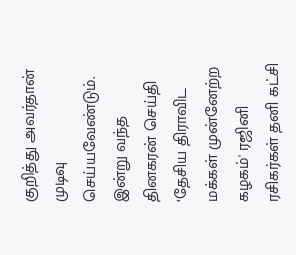குறித்து அவர்தான் முடிவு செய்யவேண்டும்.
இன்று வந்த தினகரன் செய்தி
‘தேசிய திராவிட மக்கள் முன்னேற்ற கழகம்' ரஜினி ரசிகர்கள் தனி கட்சி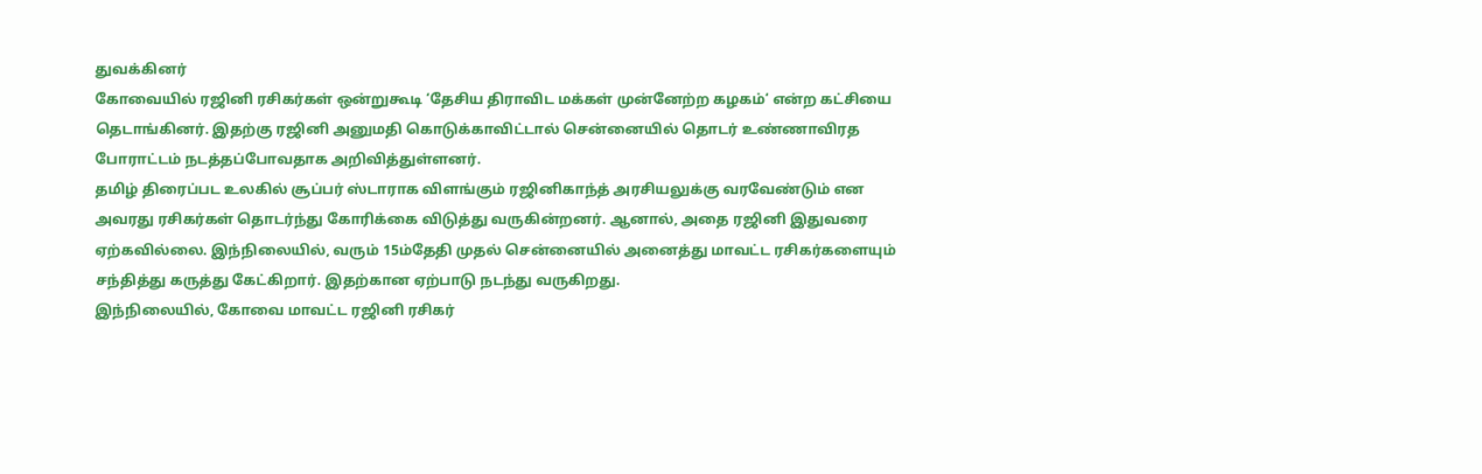துவக்கினர்
கோவையில் ரஜினி ரசிகர்கள் ஒன்றுகூடி ‘தேசிய திராவிட மக்கள் முன்னேற்ற கழகம்‘ என்ற கட்சியை தெடாங்கினர். இதற்கு ரஜினி அனுமதி கொடுக்காவிட்டால் சென்னையில் தொடர் உண்ணாவிரத போராட்டம் நடத்தப்போவதாக அறிவித்துள்ளனர்.
தமிழ் திரைப்பட உலகில் சூப்பர் ஸ்டாராக விளங்கும் ரஜினிகாந்த் அரசியலுக்கு வரவேண்டும் என அவரது ரசிகர்கள் தொடர்ந்து கோரிக்கை விடுத்து வருகின்றனர். ஆனால், அதை ரஜினி இதுவரை ஏற்கவில்லை. இந்நிலையில், வரும் 15ம்தேதி முதல் சென்னையில் அனைத்து மாவட்ட ரசிகர்களையும் சந்தித்து கருத்து கேட்கிறார். இதற்கான ஏற்பாடு நடந்து வருகிறது.
இந்நிலையில், கோவை மாவட்ட ரஜினி ரசிகர்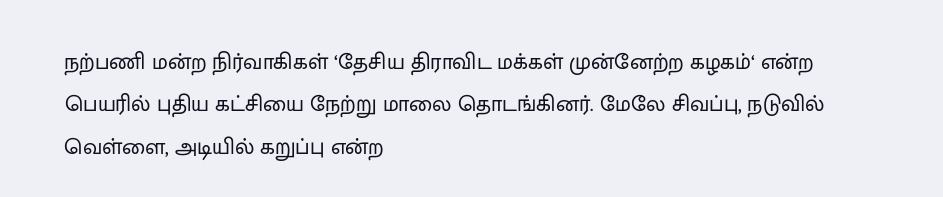நற்பணி மன்ற நிர்வாகிகள் ‘தேசிய திராவிட மக்கள் முன்னேற்ற கழகம்‘ என்ற பெயரில் புதிய கட்சியை நேற்று மாலை தொடங்கினர். மேலே சிவப்பு, நடுவில் வெள்ளை, அடியில் கறுப்பு என்ற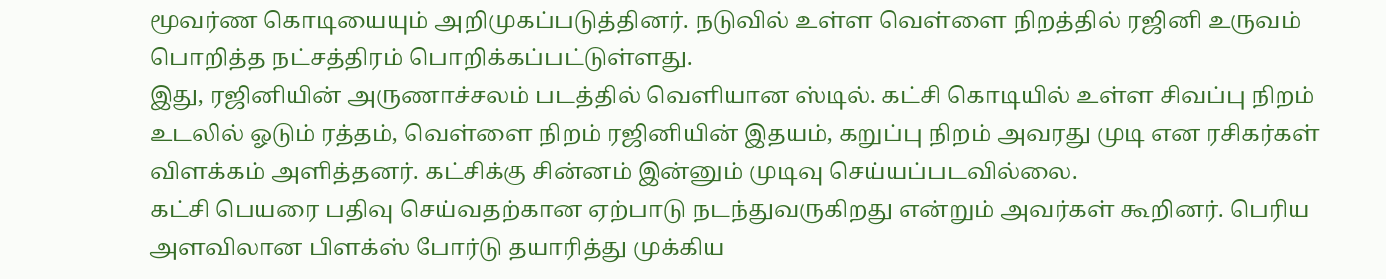மூவர்ண கொடியையும் அறிமுகப்படுத்தினர். நடுவில் உள்ள வெள்ளை நிறத்தில் ரஜினி உருவம் பொறித்த நட்சத்திரம் பொறிக்கப்பட்டுள்ளது.
இது, ரஜினியின் அருணாச்சலம் படத்தில் வெளியான ஸ்டில். கட்சி கொடியில் உள்ள சிவப்பு நிறம் உடலில் ஓடும் ரத்தம், வெள்ளை நிறம் ரஜினியின் இதயம், கறுப்பு நிறம் அவரது முடி என ரசிகர்கள் விளக்கம் அளித்தனர். கட்சிக்கு சின்னம் இன்னும் முடிவு செய்யப்படவில்லை.
கட்சி பெயரை பதிவு செய்வதற்கான ஏற்பாடு நடந்துவருகிறது என்றும் அவர்கள் கூறினர். பெரிய அளவிலான பிளக்ஸ் போர்டு தயாரித்து முக்கிய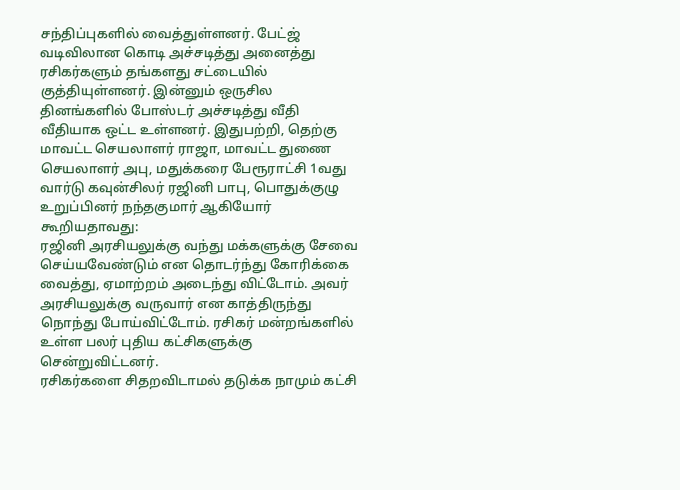சந்திப்புகளில் வைத்துள்ளனர். பேட்ஜ் வடிவிலான கொடி அச்சடித்து அனைத்து ரசிகர்களும் தங்களது சட்டையில்
குத்தியுள்ளனர். இன்னும் ஒருசில தினங்களில் போஸ்டர் அச்சடித்து வீதி வீதியாக ஒட்ட உள்ளனர். இதுபற்றி, தெற்கு மாவட்ட செயலாளர் ராஜா, மாவட்ட துணை செயலாளர் அபு, மதுக்கரை பேரூராட்சி 1வது வார்டு கவுன்சிலர் ரஜினி பாபு, பொதுக்குழு உறுப்பினர் நந்தகுமார் ஆகியோர் கூறியதாவது:
ரஜினி அரசியலுக்கு வந்து மக்களுக்கு சேவை செய்யவேண்டும் என தொடர்ந்து கோரிக்கை வைத்து, ஏமாற்றம் அடைந்து விட்டோம். அவர் அரசியலுக்கு வருவார் என காத்திருந்து நொந்து போய்விட்டோம். ரசிகர் மன்றங்களில் உள்ள பலர் புதிய கட்சிகளுக்கு சென்றுவிட்டனர்.
ரசிகர்களை சிதறவிடாமல் தடுக்க நாமும் கட்சி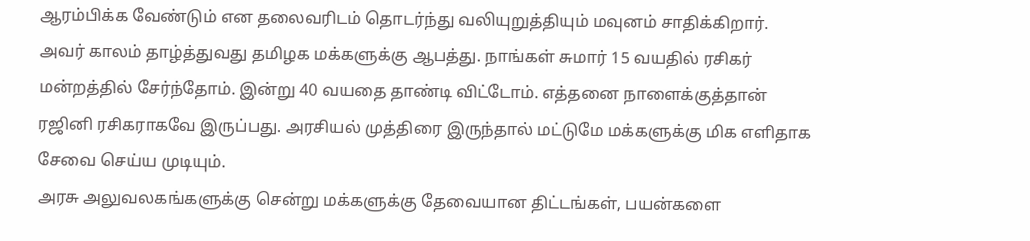ஆரம்பிக்க வேண்டும் என தலைவரிடம் தொடர்ந்து வலியுறுத்தியும் மவுனம் சாதிக்கிறார். அவர் காலம் தாழ்த்துவது தமிழக மக்களுக்கு ஆபத்து. நாங்கள் சுமார் 15 வயதில் ரசிகர் மன்றத்தில் சேர்ந்தோம். இன்று 40 வயதை தாண்டி விட்டோம். எத்தனை நாளைக்குத்தான் ரஜினி ரசிகராகவே இருப்பது. அரசியல் முத்திரை இருந்தால் மட்டுமே மக்களுக்கு மிக எளிதாக சேவை செய்ய முடியும்.
அரசு அலுவலகங்களுக்கு சென்று மக்களுக்கு தேவையான திட்டங்கள், பயன்களை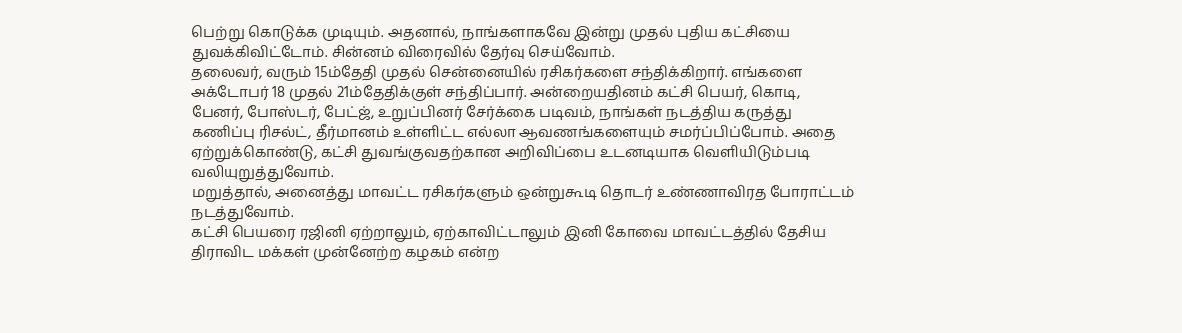பெற்று கொடுக்க முடியும். அதனால், நாங்களாகவே இன்று முதல் புதிய கட்சியை துவக்கிவிட்டோம். சின்னம் விரைவில் தேர்வு செய்வோம்.
தலைவர், வரும் 15ம்தேதி முதல் சென்னையில் ரசிகர்களை சந்திக்கிறார். எங்களை அக்டோபர் 18 முதல் 21ம்தேதிக்குள் சந்திப்பார். அன்றையதினம் கட்சி பெயர், கொடி, பேனர், போஸ்டர், பேட்ஜ், உறுப்பினர் சேர்க்கை படிவம், நாங்கள் நடத்திய கருத்து கணிப்பு ரிசல்ட், தீர்மானம் உள்ளிட்ட எல்லா ஆவணங்களையும் சமர்ப்பிப்போம். அதை ஏற்றுக்கொண்டு, கட்சி துவங்குவதற்கான அறிவிப்பை உடனடியாக வெளியிடும்படி வலியுறுத்துவோம்.
மறுத்தால், அனைத்து மாவட்ட ரசிகர்களும் ஒன்றுகூடி தொடர் உண்ணாவிரத போராட்டம் நடத்துவோம்.
கட்சி பெயரை ரஜினி ஏற்றாலும், ஏற்காவிட்டாலும் இனி கோவை மாவட்டத்தில் தேசிய திராவிட மக்கள் முன்னேற்ற கழகம் என்ற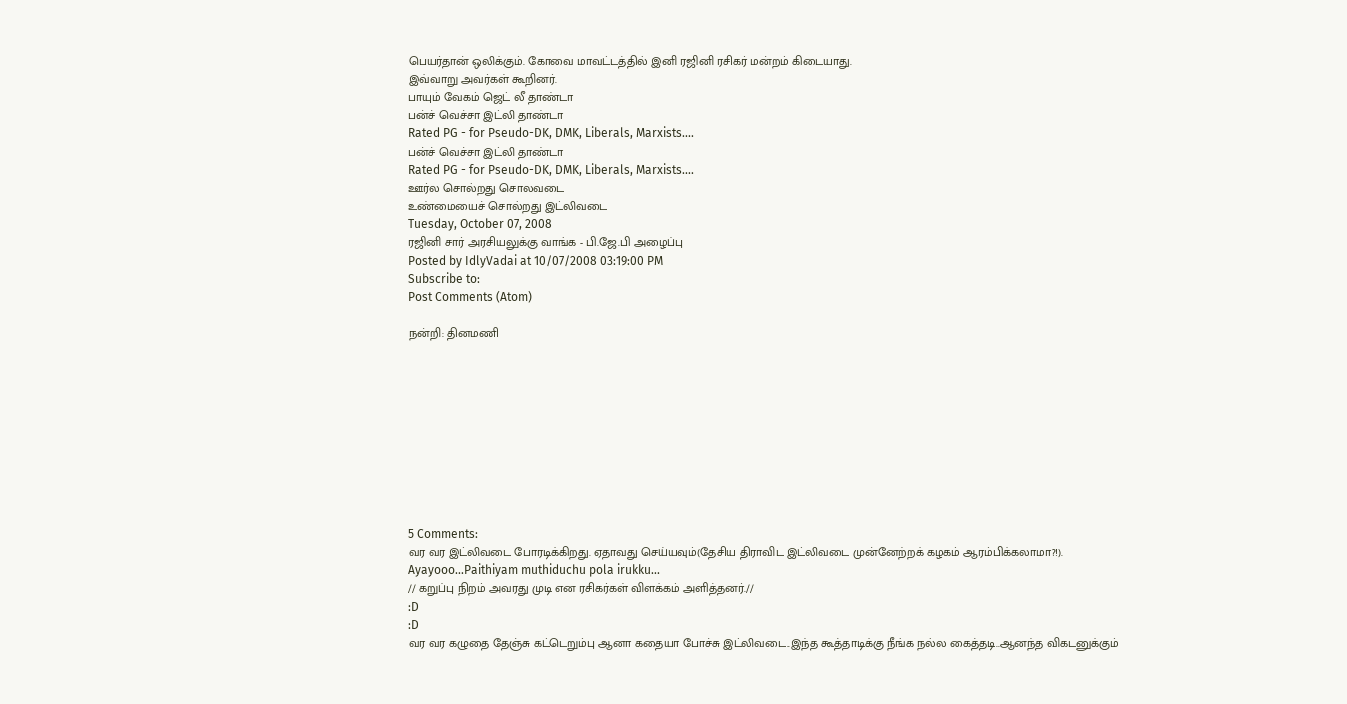பெயர்தான் ஒலிக்கும். கோவை மாவட்டத்தில் இனி ரஜினி ரசிகர் மன்றம் கிடையாது.
இவ்வாறு அவர்கள் கூறினர்.
பாயும் வேகம் ஜெட் லீ தாண்டா
பன்ச் வெச்சா இட்லி தாண்டா
Rated PG - for Pseudo-DK, DMK, Liberals, Marxists....
பன்ச் வெச்சா இட்லி தாண்டா
Rated PG - for Pseudo-DK, DMK, Liberals, Marxists....
ஊர்ல சொல்றது சொலவடை
உண்மையைச் சொல்றது இட்லிவடை
Tuesday, October 07, 2008
ரஜினி சார் அரசியலுக்கு வாங்க - பி.ஜே.பி அழைப்பு
Posted by IdlyVadai at 10/07/2008 03:19:00 PM
Subscribe to:
Post Comments (Atom)

நன்றி: தினமணி










5 Comments:
வர வர இட்லிவடை போரடிக்கிறது. ஏதாவது செய்யவும்(தேசிய திராவிட இட்லிவடை முன்னேற்றக் கழகம் ஆரம்பிக்கலாமா?!).
Ayayooo...Paithiyam muthiduchu pola irukku...
// கறுப்பு நிறம் அவரது முடி என ரசிகர்கள் விளக்கம் அளித்தனர்.//
:D
:D
வர வர கழுதை தேஞ்சு கட்டெறும்பு ஆனா கதையா போச்சு இட்லிவடை..இந்த கூத்தாடிக்கு நீங்க நல்ல கைத்தடி..ஆனந்த விகடனுக்கும்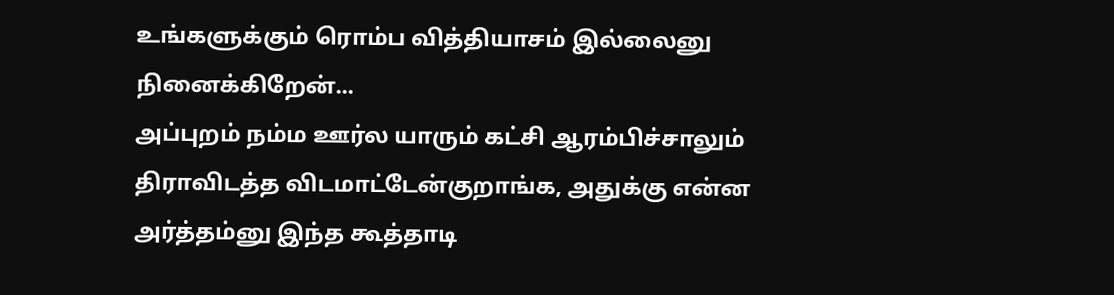உங்களுக்கும் ரொம்ப வித்தியாசம் இல்லைனு நினைக்கிறேன்...
அப்புறம் நம்ம ஊர்ல யாரும் கட்சி ஆரம்பிச்சாலும் திராவிடத்த விடமாட்டேன்குறாங்க, அதுக்கு என்ன அர்த்தம்னு இந்த கூத்தாடி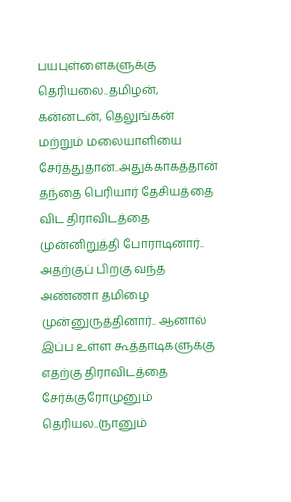பயபுள்ளைகளுக்கு தெரியலை..தமிழன், கன்னடன், தெலுங்கன் மற்றும் மலையாளியை சேர்த்துதான்..அதுக்காகத்தான் தந்தை பெரியார் தேசியத்தை விட திராவிடத்தை முன்னிறுத்தி போராடினார்.. அதற்குப் பிறகு வந்த அண்ணா தமிழை முன்னுருத்தினார்.. ஆனால் இப்ப உள்ள கூத்தாடிகளுக்கு எதற்கு திராவிடத்தை சேர்க்குரோமுனும் தெரியல..(நானும்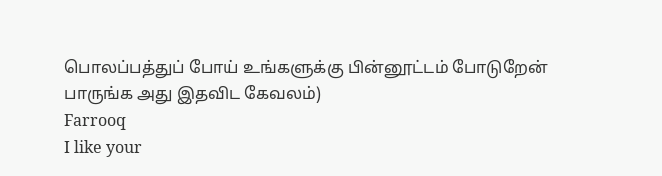பொலப்பத்துப் போய் உங்களுக்கு பின்னூட்டம் போடுறேன் பாருங்க அது இதவிட கேவலம்)
Farrooq
I like your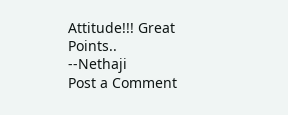Attitude!!! Great Points..
--Nethaji
Post a Comment